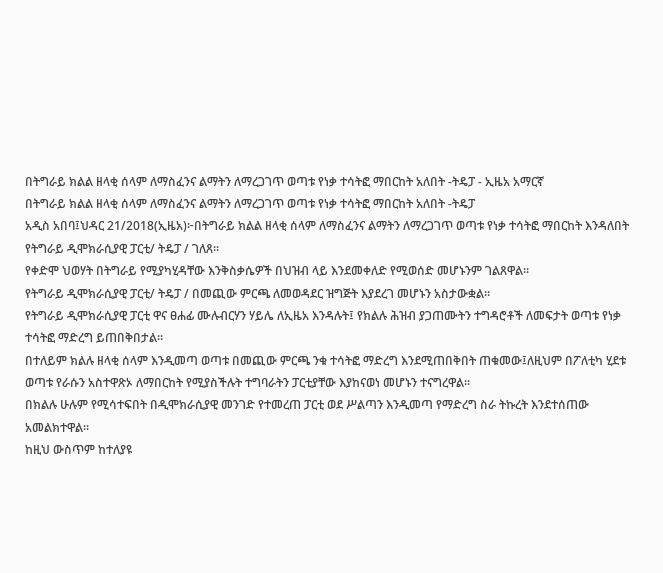በትግራይ ክልል ዘላቂ ሰላም ለማስፈንና ልማትን ለማረጋገጥ ወጣቱ የነቃ ተሳትፎ ማበርከት አለበት -ትዴፓ - ኢዜአ አማርኛ
በትግራይ ክልል ዘላቂ ሰላም ለማስፈንና ልማትን ለማረጋገጥ ወጣቱ የነቃ ተሳትፎ ማበርከት አለበት -ትዴፓ
አዲስ አበባ፤ህዳር 21/2018(ኢዜአ)፦በትግራይ ክልል ዘላቂ ሰላም ለማስፈንና ልማትን ለማረጋገጥ ወጣቱ የነቃ ተሳትፎ ማበርከት እንዳለበት የትግራይ ዲሞክራሲያዊ ፓርቲ/ ትዴፓ / ገለጸ።
የቀድሞ ህወሃት በትግራይ የሚያካሂዳቸው እንቅስቃሴዎች በህዝብ ላይ እንደመቀለድ የሚወሰድ መሆኑንም ገልጸዋል።
የትግራይ ዲሞክራሲያዊ ፓርቲ/ ትዴፓ / በመጪው ምርጫ ለመወዳደር ዝግጅት እያደረገ መሆኑን አስታውቋል።
የትግራይ ዲሞክራሲያዊ ፓርቲ ዋና ፀሐፊ ሙሉብርሃን ሃይሌ ለኢዜአ እንዳሉት፤ የክልሉ ሕዝብ ያጋጠሙትን ተግዳሮቶች ለመፍታት ወጣቱ የነቃ ተሳትፎ ማድረግ ይጠበቅበታል።
በተለይም ክልሉ ዘላቂ ሰላም እንዲመጣ ወጣቱ በመጪው ምርጫ ንቁ ተሳትፎ ማድረግ እንደሚጠበቅበት ጠቁመው፤ለዚህም በፖለቲካ ሂደቱ ወጣቱ የራሱን አስተዋጽኦ ለማበርከት የሚያስችሉት ተግባራትን ፓርቲያቸው እያከናወነ መሆኑን ተናግረዋል።
በክልሉ ሁሉም የሚሳተፍበት በዲሞክራሲያዊ መንገድ የተመረጠ ፓርቲ ወደ ሥልጣን እንዲመጣ የማድረግ ስራ ትኩረት እንደተሰጠው አመልክተዋል።
ከዚህ ውስጥም ከተለያዩ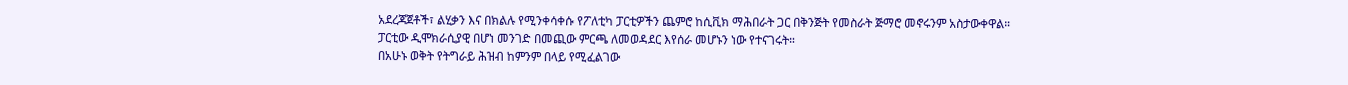አደረጃጀቶች፣ ልሂቃን እና በክልሉ የሚንቀሳቀሱ የፖለቲካ ፓርቲዎችን ጨምሮ ከሲቪክ ማሕበራት ጋር በቅንጅት የመስራት ጅማሮ መኖሩንም አስታውቀዋል።
ፓርቲው ዲሞክራሲያዊ በሆነ መንገድ በመጪው ምርጫ ለመወዳደር እየሰራ መሆኑን ነው የተናገሩት።
በአሁኑ ወቅት የትግራይ ሕዝብ ከምንም በላይ የሚፈልገው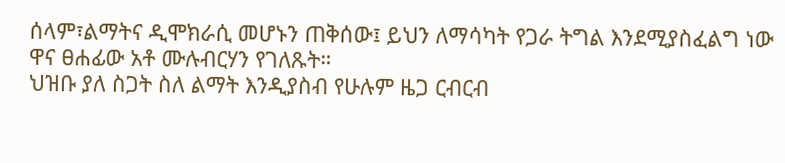ሰላም፣ልማትና ዲሞክራሲ መሆኑን ጠቅሰው፤ ይህን ለማሳካት የጋራ ትግል እንደሚያስፈልግ ነው ዋና ፀሐፊው አቶ ሙሉብርሃን የገለጹት።
ህዝቡ ያለ ስጋት ስለ ልማት እንዲያስብ የሁሉም ዜጋ ርብርብ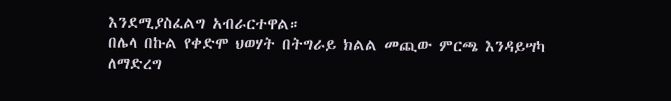እንደሚያስፈልግ አብራርተዋል።
በሌላ በኩል የቀድሞ ህወሃት በትግራይ ክልል መጪው ምርጫ እንዳይሣካ ለማድረግ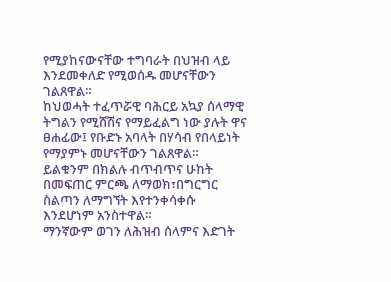የሚያከናውናቸው ተግባራት በህዝብ ላይ እንደመቀለድ የሚወሰዱ መሆናቸውን ገልጸዋል።
ከህወሓት ተፈጥሯዊ ባሕርይ አኳያ ሰላማዊ ትግልን የሚሸሽና የማይፈልግ ነው ያሉት ዋና ፀሐፊው፤ የቡድኑ አባላት በሃሳብ የበላይነት የማያምኑ መሆናቸውን ገልጸዋል።
ይልቁንም በክልሉ ብጥብጥና ሁከት በመፍጠር ምርጫ ለማወክ፣በግርግር ስልጣን ለማግኘት እየተንቀሳቀሱ እንደሆነም አንስተዋል።
ማንኛውም ወገን ለሕዝብ ሰላምና እድገት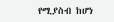የሚያስብ ከሆነ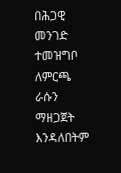በሕጋዊ መንገድ ተመዝግቦ ለምርጫ ራሱን ማዘጋጀት እንዳለበትም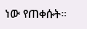ነው የጠቀሱት።